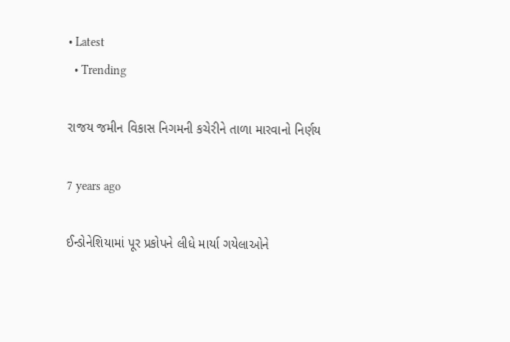• Latest
  • Trending

રાજય જમીન વિકાસ નિગમની કચેરીને તાળા મારવાનો નિર્ણય

7 years ago

ઈન્ડોનેશિયામાં પૂર પ્રકોપને લીધે માર્યા ગયેલાઓને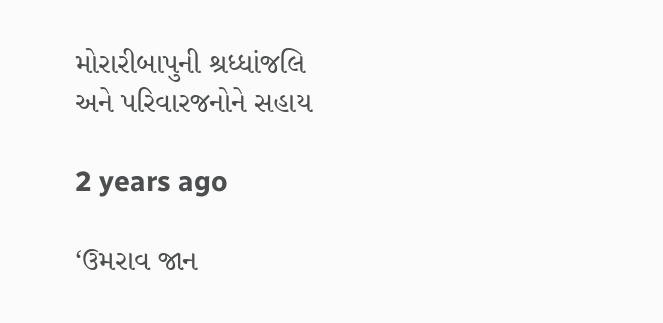મોરારીબાપુની શ્રધ્ધાંજલિ અને પરિવારજનોને સહાય

2 years ago

‘ઉમરાવ જાન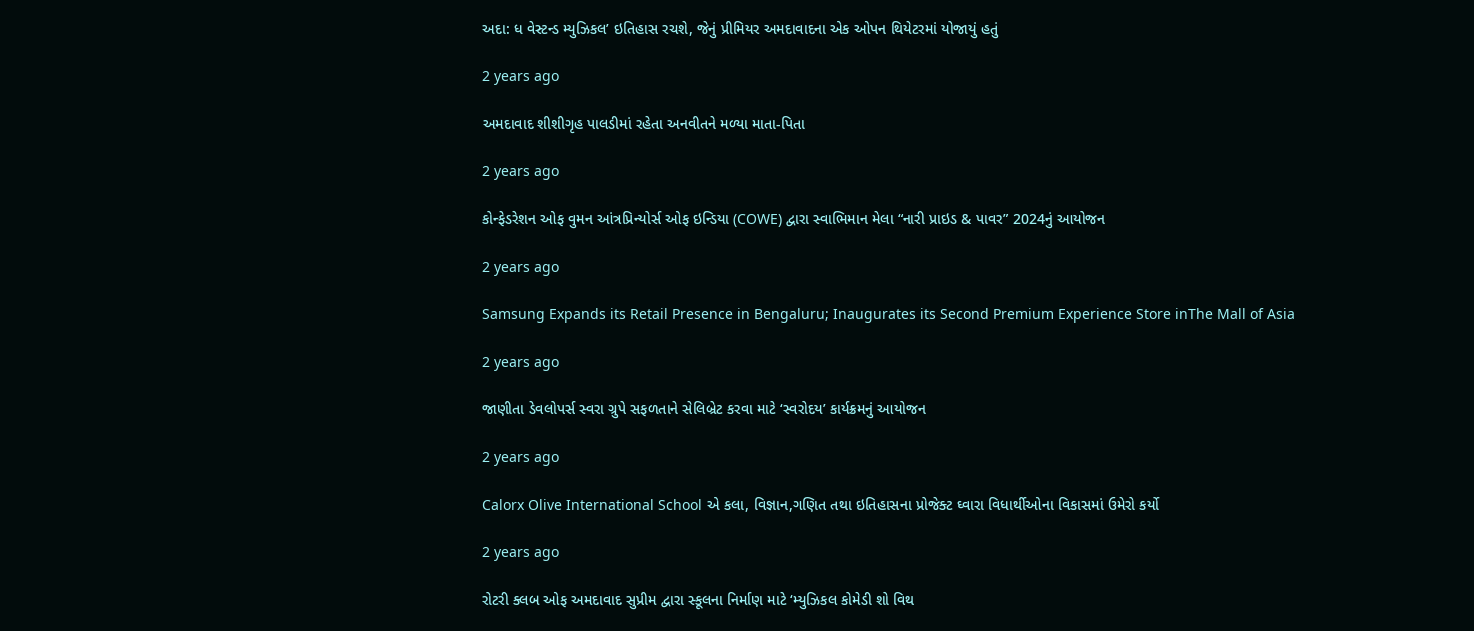અદા: ધ વેસ્ટન્ડ મ્યુઝિકલ’ ઇતિહાસ રચશે, જેનું પ્રીમિયર અમદાવાદના એક ઓપન થિયેટરમાં યોજાયું હતું

2 years ago

અમદાવાદ શીશીગૃહ પાલડીમાં રહેતા અનવીતને મળ્યા માતા-પિતા

2 years ago

કોન્ફેડરેશન ઓફ વુમન આંત્રપ્રિન્યોર્સ ઓફ ઇન્ડિયા (COWE) દ્વારા સ્વાભિમાન મેલા “નારી પ્રાઇડ & પાવર” 2024નું આયોજન

2 years ago

Samsung Expands its Retail Presence in Bengaluru; Inaugurates its Second Premium Experience Store inThe Mall of Asia

2 years ago

જાણીતા ડેવલોપર્સ સ્વરા ગ્રુપે સફળતાને સેલિબ્રેટ કરવા માટે ‘સ્વરોદય’ કાર્યક્રમનું આયોજન

2 years ago

Calorx Olive International School એ કલા, વિજ્ઞાન,ગણિત તથા ઇતિહાસના પ્રોજેક્ટ ઘ્વારા વિધાર્થીઓના વિકાસમાં ઉમેરો કર્યો

2 years ago

રોટરી ક્લબ ઓફ અમદાવાદ સુપ્રીમ દ્વારા સ્કૂલના નિર્માણ માટે ‘મ્યુઝિકલ કોમેડી શો વિથ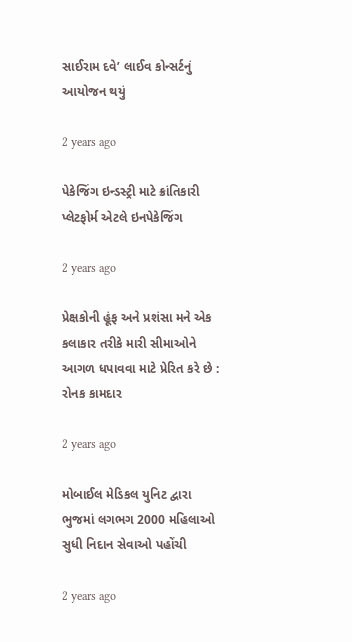સાઈરામ દવે’ લાઈવ કોન્સર્ટનું આયોજન થયું

2 years ago

પેકેજિંગ ઇન્ડસ્ટ્રી માટે ક્રાંતિકારી પ્લેટફોર્મ એટલે ઇનપેકેજિંગ

2 years ago

પ્રેક્ષકોની હૂંફ અને પ્રશંસા મને એક કલાકાર તરીકે મારી સીમાઓને આગળ ધપાવવા માટે પ્રેરિત કરે છે : રોનક કામદાર

2 years ago

મોબાઈલ મેડિકલ યુનિટ દ્વારા ભુજમાં લગભગ 2000 મહિલાઓ સુધી નિદાન સેવાઓ પહોંચી

2 years ago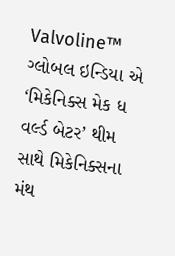Valvoline™ ગ્લોબલ ઇન્ડિયા એ  ‘મિકેનિક્સ મેક ધ વર્લ્ડ બેટર’ થીમ સાથે મિકેનિક્સના મંથ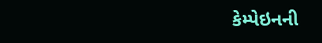કેમ્પેઇનની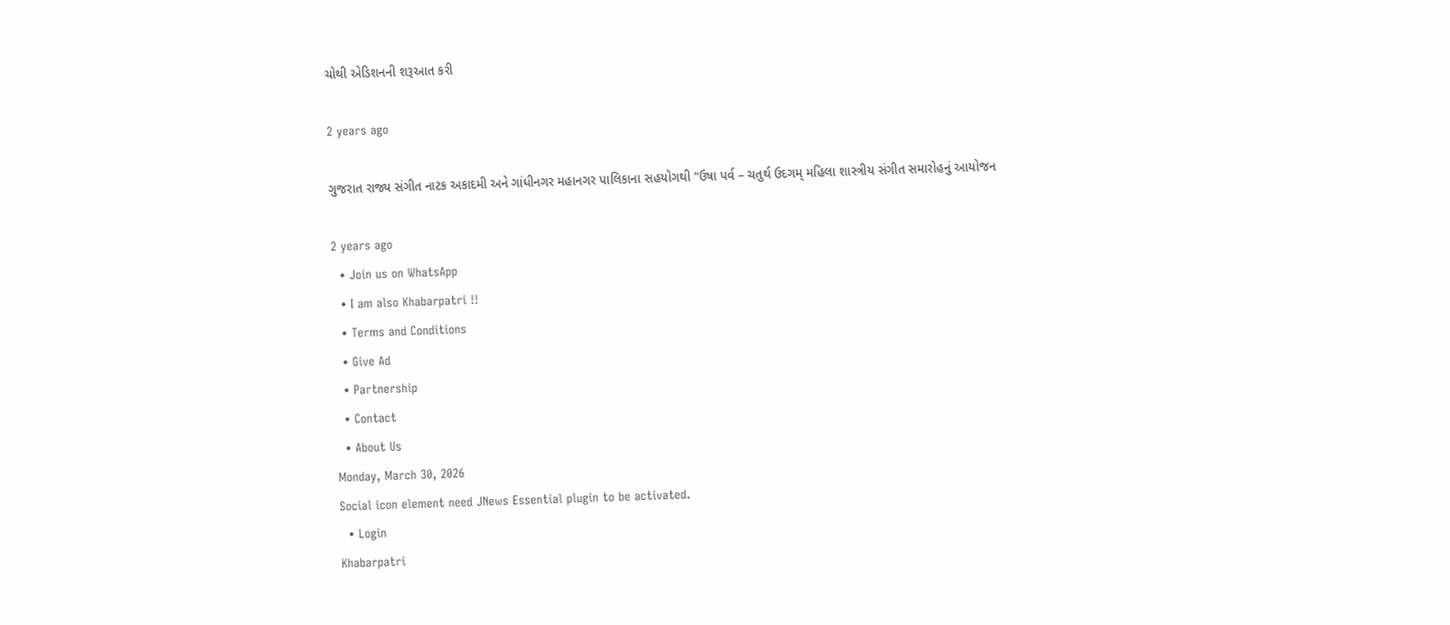ચોથી એડિશનની શરૂઆત કરી

2 years ago

ગુજરાત રાજ્ય સંગીત નાટક અકાદમી અને ગાંધીનગર મહાનગર પાલિકાના સહયોગથી “ઉષા પર્વ – ચતુર્થ ઉદગમ્ મહિલા શાસ્ત્રીય સંગીત સમારોહનું આયોજન

2 years ago
  • Join us on WhatsApp
  • I am also Khabarpatri !!
  • Terms and Conditions
  • Give Ad
  • Partnership
  • Contact
  • About Us
Monday, March 30, 2026
Social icon element need JNews Essential plugin to be activated.
  • Login
Khabarpatri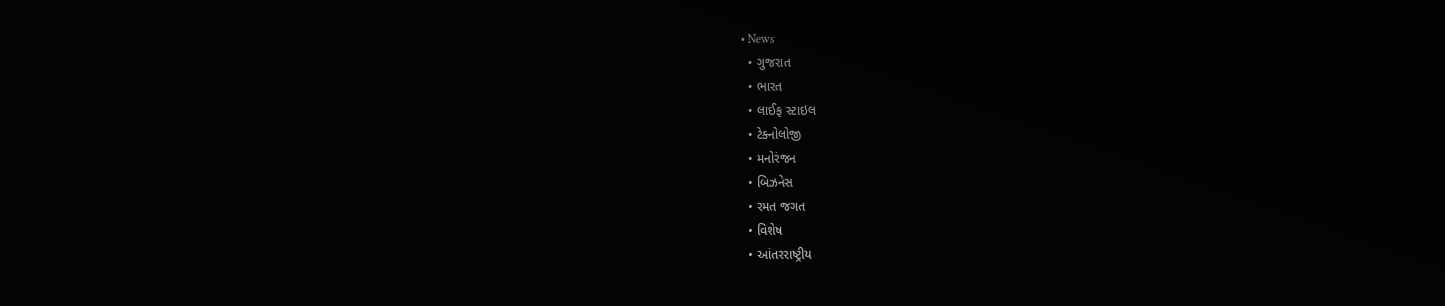• News
  • ગુજરાત
  • ભારત
  • લાઈફ સ્ટાઇલ
  • ટેક્નોલોજી
  • મનોરંજન
  • બિઝનેસ
  • રમત જગત
  • વિશેષ
  • આંતરરાષ્ટ્રીય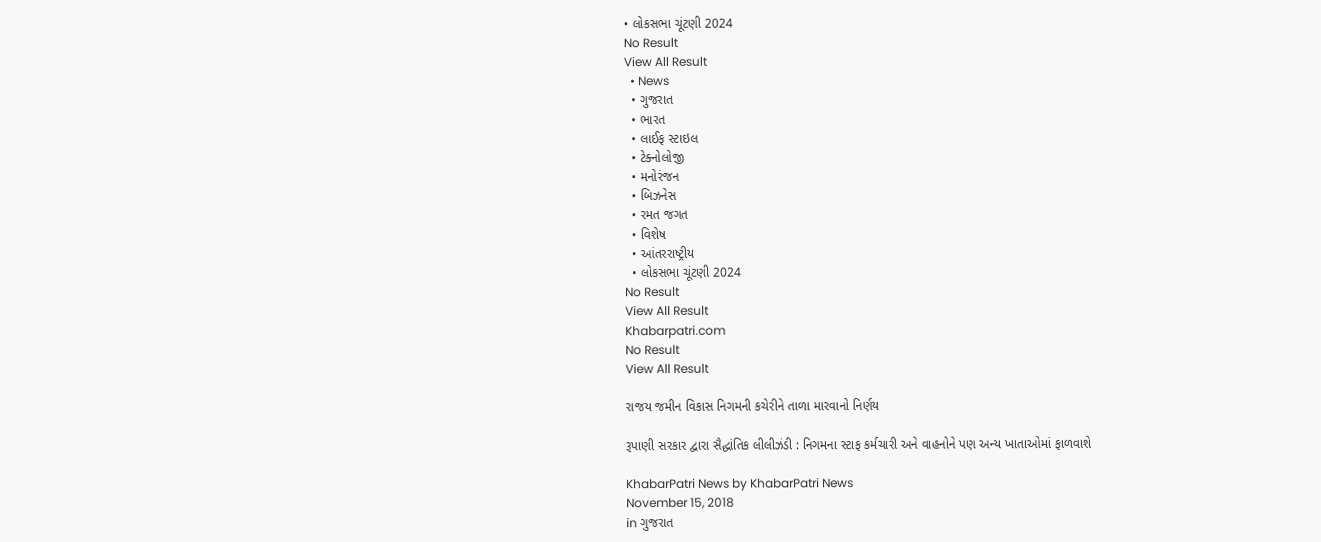• લોકસભા ચૂંટણી 2024
No Result
View All Result
  • News
  • ગુજરાત
  • ભારત
  • લાઈફ સ્ટાઇલ
  • ટેક્નોલોજી
  • મનોરંજન
  • બિઝનેસ
  • રમત જગત
  • વિશેષ
  • આંતરરાષ્ટ્રીય
  • લોકસભા ચૂંટણી 2024
No Result
View All Result
Khabarpatri.com
No Result
View All Result

રાજય જમીન વિકાસ નિગમની કચેરીને તાળા મારવાનો નિર્ણય

રૂપાણી સરકાર દ્વારા સૈદ્ધાંતિક લીલીઝંડી : નિગમના સ્ટાફ કર્મચારી અને વાહનોને પણ અન્ય ખાતાઓમાં ફાળવાશે

KhabarPatri News by KhabarPatri News
November 15, 2018
in ગુજરાત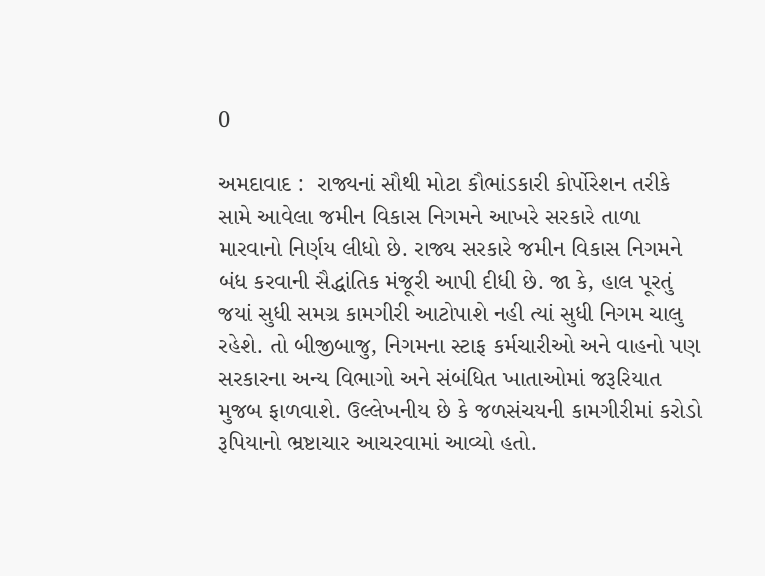0

અમદાવાદ :  રાજ્યનાં સૌથી મોટા કૌભાંડકારી કોર્પોરેશન તરીકે સામે આવેલા જમીન વિકાસ નિગમને આખરે સરકારે તાળા મારવાનો નિર્ણય લીધો છે. રાજ્ય સરકારે જમીન વિકાસ નિગમને બંધ કરવાની સૈદ્ધાંતિક મંજૂરી આપી દીધી છે. જા કે, હાલ પૂરતું જયાં સુધી સમગ્ર કામગીરી આટોપાશે નહી ત્યાં સુધી નિગમ ચાલુ રહેશે. તો બીજીબાજુ, નિગમના સ્ટાફ કર્મચારીઓ અને વાહનો પણ સરકારના અન્ય વિભાગો અને સંબંધિત ખાતાઓમાં જરૂરિયાત મુજબ ફાળવાશે. ઉલ્લેખનીય છે કે જળસંચયની કામગીરીમાં કરોડો રૂપિયાનો ભ્રષ્ટાચાર આચરવામાં આવ્યો હતો.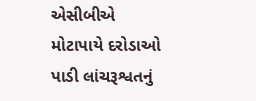એસીબીએ મોટાપાયે દરોડાઓ પાડી લાંચરૂશ્વતનું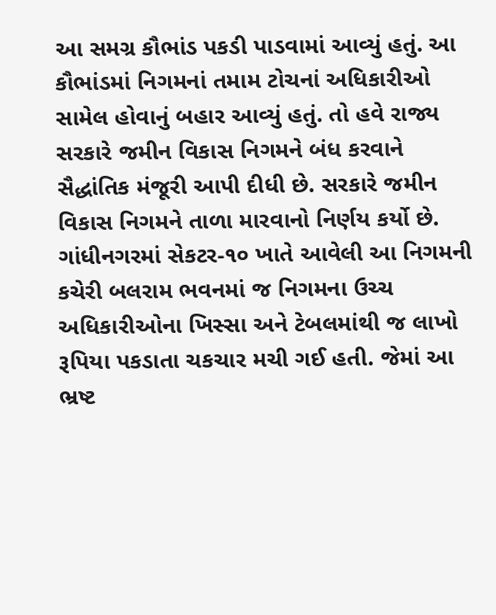આ સમગ્ર કૌભાંડ પકડી પાડવામાં આવ્યું હતું. આ કૌભાંડમાં નિગમનાં તમામ ટોચનાં અધિકારીઓ સામેલ હોવાનું બહાર આવ્યું હતું. તો હવે રાજ્ય સરકારે જમીન વિકાસ નિગમને બંધ કરવાને સૈદ્ધાંતિક મંજૂરી આપી દીધી છે. સરકારે જમીન વિકાસ નિગમને તાળા મારવાનો નિર્ણય કર્યો છે. ગાંધીનગરમાં સેકટર-૧૦ ખાતે આવેલી આ નિગમની કચેરી બલરામ ભવનમાં જ નિગમના ઉચ્ચ અધિકારીઓના ખિસ્સા અને ટેબલમાંથી જ લાખો રૂપિયા પકડાતા ચકચાર મચી ગઈ હતી. જેમાં આ ભ્રષ્ટ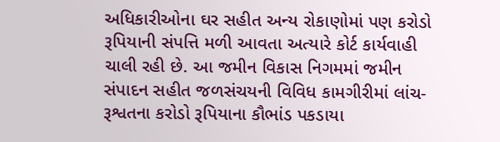અધિકારીઓના ઘર સહીત અન્ય રોકાણોમાં પણ કરોડો રૂપિયાની સંપત્તિ મળી આવતા અત્યારે કોર્ટ કાર્યવાહી ચાલી રહી છે. આ જમીન વિકાસ નિગમમાં જમીન સંપાદન સહીત જળસંચયની વિવિધ કામગીરીમાં લાંચ-રૂશ્વતના કરોડો રૂપિયાના કૌભાંડ પકડાયા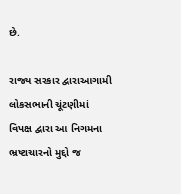છે.

રાજ્ય સરકાર દ્વારાઆગામી લોકસભાની ચૂંટણીમાં વિપક્ષ દ્વારા આ નિગમના ભ્રષ્ટાચારનો મુદ્દો જ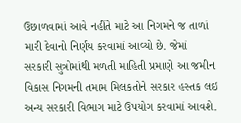ઉછાળવામાં આવે નહીંતે માટે આ નિગમને જ તાળાં મારી દેવાનો નિર્ણય કરવામાં આવ્યો છે. જેમાં સરકારી સુત્રોમાંથી મળતી માહિતી પ્રમાણે આ જમીન વિકાસ નિગમની તમામ મિલકતોને સરકાર હસ્તક લઇ અન્ય સરકારી વિભાગ માટે ઉપયોગ કરવામાં આવશે.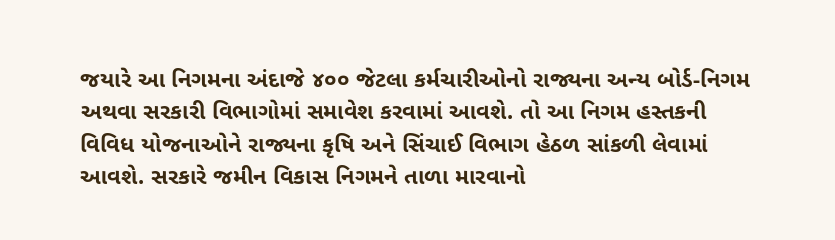જયારે આ નિગમના અંદાજે ૪૦૦ જેટલા કર્મચારીઓનો રાજ્યના અન્ય બોર્ડ-નિગમ અથવા સરકારી વિભાગોમાં સમાવેશ કરવામાં આવશે. તો આ નિગમ હસ્તકની વિવિધ યોજનાઓને રાજ્યના કૃષિ અને સિંચાઈ વિભાગ હેઠળ સાંકળી લેવામાં આવશે. સરકારે જમીન વિકાસ નિગમને તાળા મારવાનો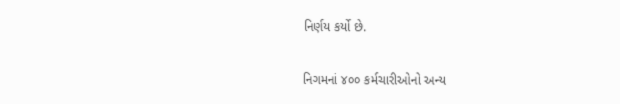નિર્ણય કર્યો છે.

નિગમનાં ૪૦૦ કર્મચારીઓનો અન્ય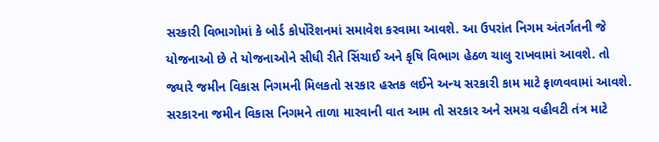સરકારી વિભાગોમાં કે બોર્ડ કોર્પોરેશનમાં સમાવેશ કરવામા આવશે. આ ઉપરાંત નિગમ અંતર્ગતની જે યોજનાઓ છે તે યોજનાઓને સીધી રીતે સિંચાઈ અને કૃષિ વિભાગ હેઠળ ચાલુ રાખવામાં આવશે. તો જ્યારે જમીન વિકાસ નિગમની મિલકતો સરકાર હસ્તક લઈને અન્ય સરકારી કામ માટે ફાળવવામાં આવશે. સરકારના જમીન વિકાસ નિગમને તાળા મારવાની વાત આમ તો સરકાર અને સમગ્ર વહીવટી તંત્ર માટે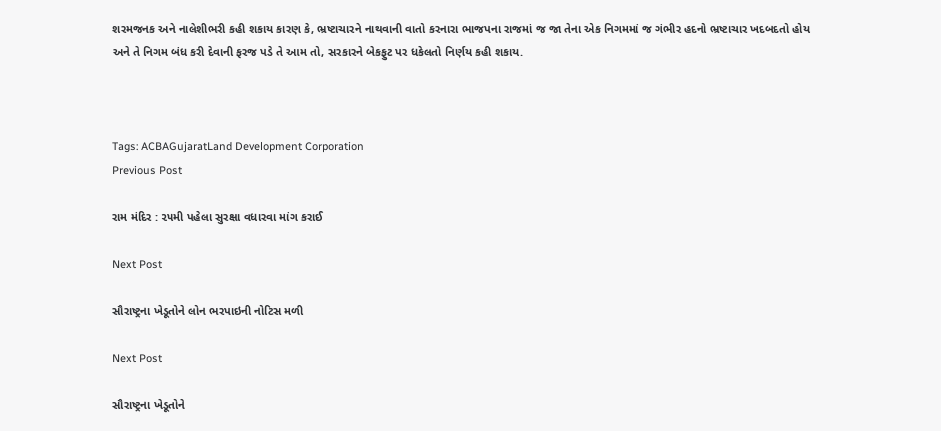શરમજનક અને નાલેશીભરી કહી શકાય કારણ કે, ભ્રષ્ટાચારને નાથવાની વાતો કરનારા ભાજપના રાજમાં જ જા તેના એક નિગમમાં જ ગંભીર હદનો ભ્રષ્ટાચાર ખદબદતો હોય અને તે નિગમ બંધ કરી દેવાની ફરજ પડે તે આમ તો, સરકારને બેકફુટ પર ધકેલતો નિર્ણય કહી શકાય.



Tags: ACBAGujaratLand Development Corporation
Previous Post

રામ મંદિર : ૨૫મી પહેલા સુરક્ષા વધારવા માંગ કરાઈ

Next Post

સૌરાષ્ટ્રના ખેડૂતોને લોન ભરપાઇની નોટિસ મળી

Next Post

સૌરાષ્ટ્રના ખેડૂતોને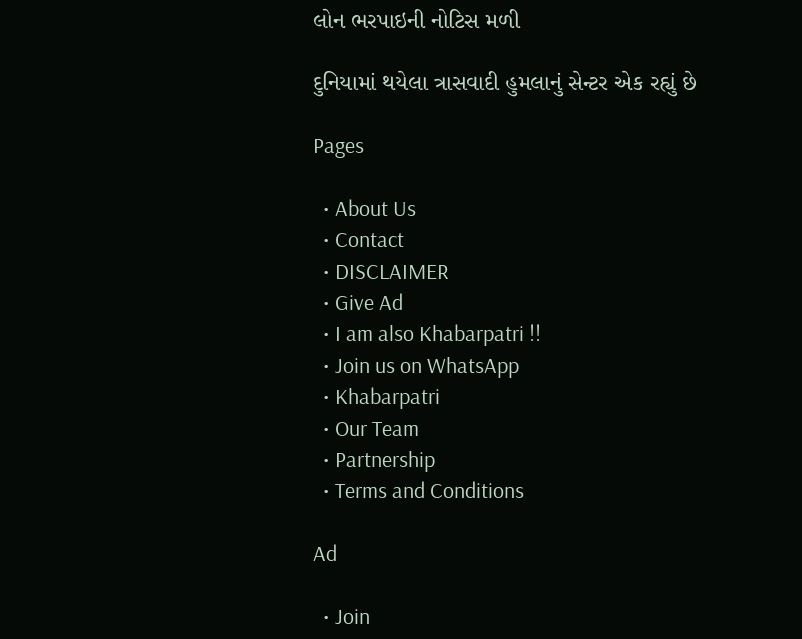લોન ભરપાઇની નોટિસ મળી

દુનિયામાં થયેલા ત્રાસવાદી હુમલાનું સેન્ટર એક રહ્યું છે

Pages

  • About Us
  • Contact
  • DISCLAIMER
  • Give Ad
  • I am also Khabarpatri !!
  • Join us on WhatsApp
  • Khabarpatri
  • Our Team
  • Partnership
  • Terms and Conditions

Ad

  • Join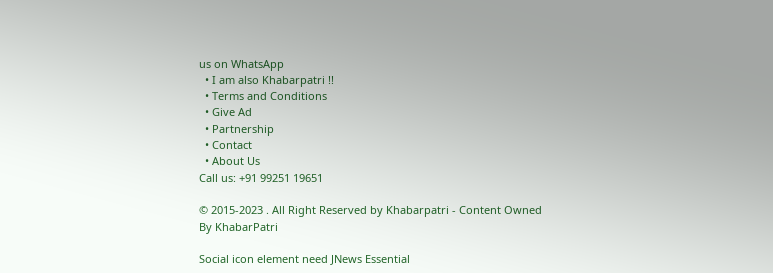us on WhatsApp
  • I am also Khabarpatri !!
  • Terms and Conditions
  • Give Ad
  • Partnership
  • Contact
  • About Us
Call us: +91 99251 19651

© 2015-2023 . All Right Reserved by Khabarpatri - Content Owned By KhabarPatri

Social icon element need JNews Essential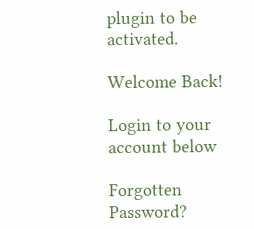plugin to be activated.

Welcome Back!

Login to your account below

Forgotten Password?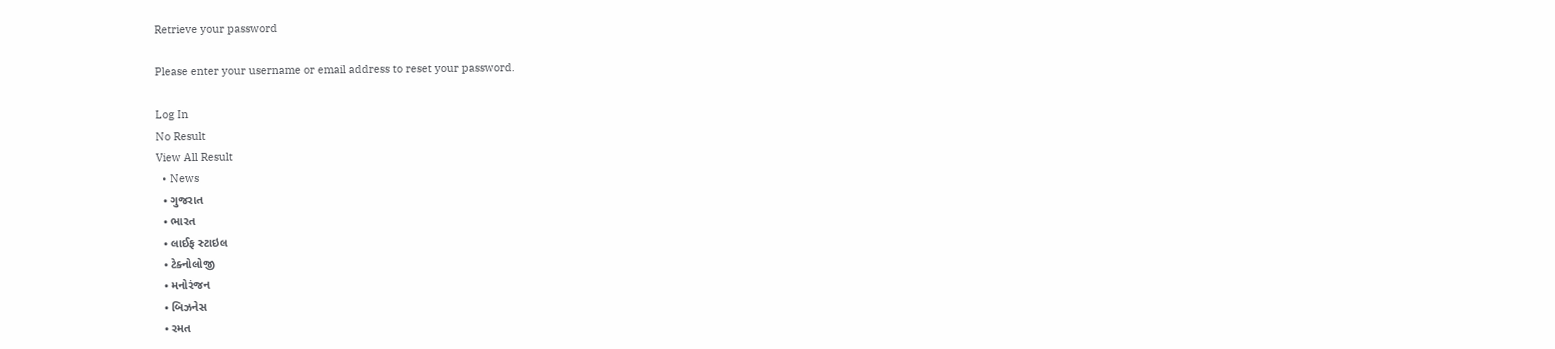Retrieve your password

Please enter your username or email address to reset your password.

Log In
No Result
View All Result
  • News
  • ગુજરાત
  • ભારત
  • લાઈફ સ્ટાઇલ
  • ટેક્નોલોજી
  • મનોરંજન
  • બિઝનેસ
  • રમત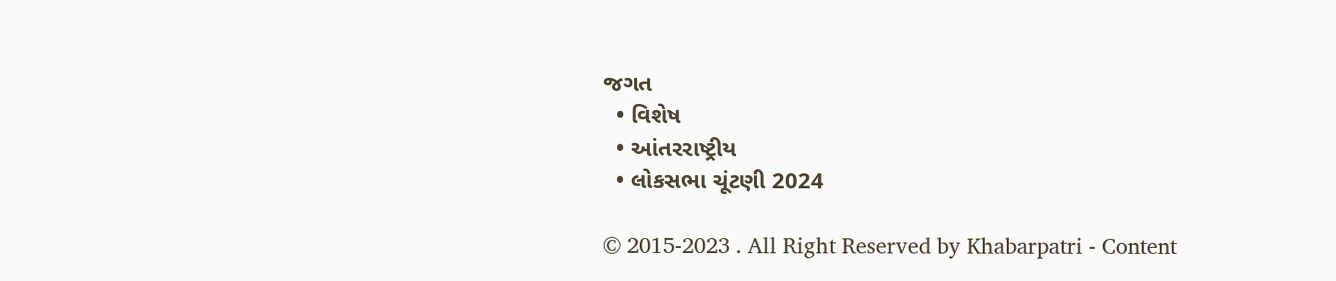જગત
  • વિશેષ
  • આંતરરાષ્ટ્રીય
  • લોકસભા ચૂંટણી 2024

© 2015-2023 . All Right Reserved by Khabarpatri - Content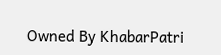Owned By KhabarPatri